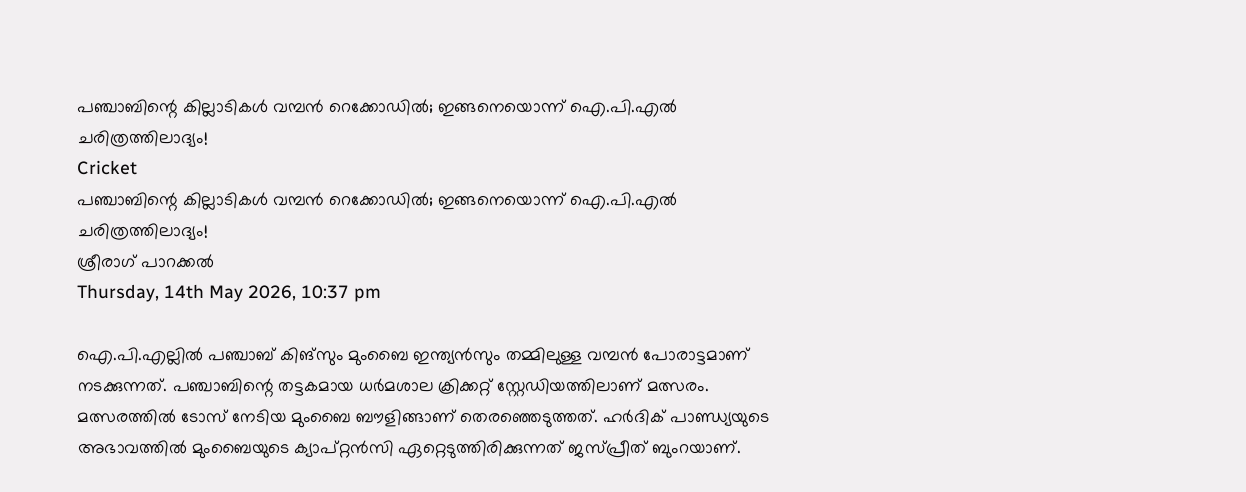പഞ്ചാബിന്റെ കില്ലാടികള്‍ വമ്പന്‍ റെക്കോഡില്‍; ഇങ്ങനെയൊന്ന് ഐ.പി.എല്‍ ചരിത്രത്തിലാദ്യം!
Cricket
പഞ്ചാബിന്റെ കില്ലാടികള്‍ വമ്പന്‍ റെക്കോഡില്‍; ഇങ്ങനെയൊന്ന് ഐ.പി.എല്‍ ചരിത്രത്തിലാദ്യം!
ശ്രീരാഗ് പാറക്കല്‍
Thursday, 14th May 2026, 10:37 pm

ഐ.പി.എല്ലില്‍ പഞ്ചാബ് കിങ്‌സും മുംബൈ ഇന്ത്യന്‍സും തമ്മിലുള്ള വമ്പന്‍ പോരാട്ടമാണ് നടക്കുന്നത്. പഞ്ചാബിന്റെ തട്ടകമായ ധര്‍മശാല ക്രിക്കറ്റ് സ്റ്റേഡിയത്തിലാണ് മത്സരം. മത്സരത്തില്‍ ടോസ് നേടിയ മുംബൈ ബൗളിങ്ങാണ് തെരഞ്ഞെടുത്തത്. ഹര്‍ദിക് പാണ്ഡ്യയുടെ അഭാവത്തില്‍ മുംബൈയുടെ ക്യാപ്റ്റന്‍സി ഏറ്റെടുത്തിരിക്കുന്നത് ജസ്പ്രീത് ബുംറയാണ്.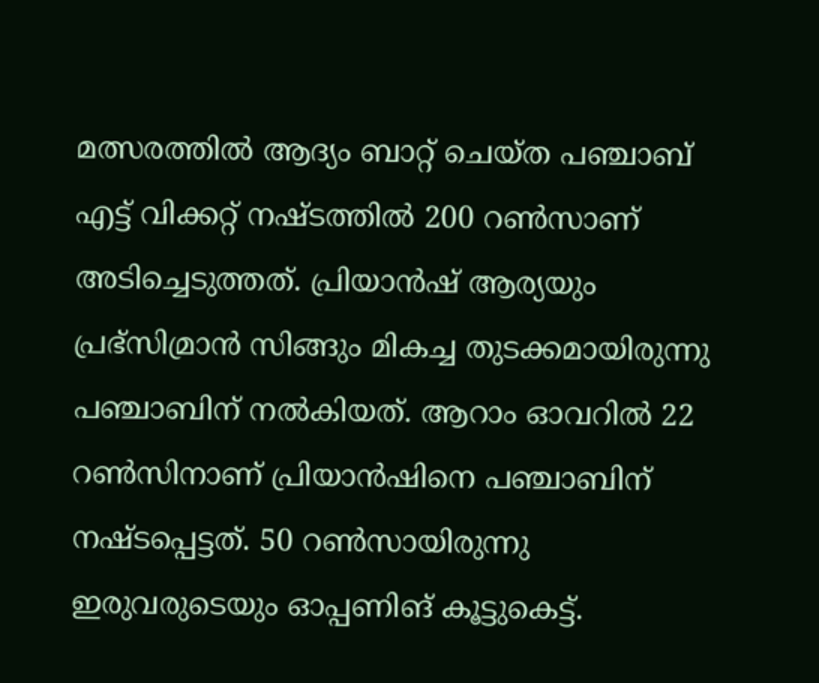മത്സരത്തില്‍ ആദ്യം ബാറ്റ് ചെയ്ത പഞ്ചാബ് എട്ട് വിക്കറ്റ് നഷ്ടത്തില്‍ 200 റണ്‍സാണ് അടിച്ചെടുത്തത്. പ്രിയാന്‍ഷ് ആര്യയും പ്രഭ്‌സിമ്രാന്‍ സിങ്ങും മികച്ച തുടക്കമായിരുന്നു പഞ്ചാബിന് നല്‍കിയത്. ആറാം ഓവറില്‍ 22 റണ്‍സിനാണ് പ്രിയാന്‍ഷിനെ പഞ്ചാബിന് നഷ്ടപ്പെട്ടത്. 50 റണ്‍സായിരുന്നു ഇരുവരുടെയും ഓപ്പണിങ് കൂട്ടുകെട്ട്.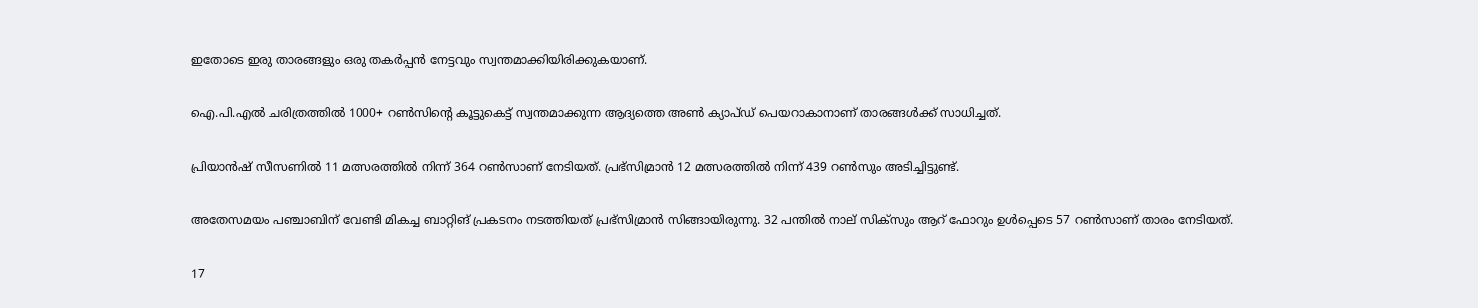ഇതോടെ ഇരു താരങ്ങളും ഒരു തകര്‍പ്പന്‍ നേട്ടവും സ്വന്തമാക്കിയിരിക്കുകയാണ്.

ഐ.പി.എല്‍ ചരിത്രത്തില്‍ 1000+ റണ്‍സിന്റെ കൂട്ടുകെട്ട് സ്വന്തമാക്കുന്ന ആദ്യത്തെ അണ്‍ ക്യാപ്ഡ് പെയറാകാനാണ് താരങ്ങള്‍ക്ക് സാധിച്ചത്.

പ്രിയാന്‍ഷ് സീസണില്‍ 11 മത്സരത്തില്‍ നിന്ന് 364 റണ്‍സാണ് നേടിയത്. പ്രഭ്‌സിമ്രാന്‍ 12 മത്സരത്തില്‍ നിന്ന് 439 റണ്‍സും അടിച്ചിട്ടുണ്ട്.

അതേസമയം പഞ്ചാബിന് വേണ്ടി മികച്ച ബാറ്റിങ് പ്രകടനം നടത്തിയത് പ്രഭ്‌സിമ്രാന്‍ സിങ്ങായിരുന്നു. 32 പന്തില്‍ നാല് സിക്‌സും ആറ് ഫോറും ഉള്‍പ്പെടെ 57 റണ്‍സാണ് താരം നേടിയത്.

17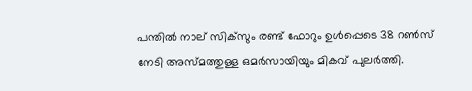പന്തില്‍ നാല് സിക്‌സും രണ്ട് ഫോറും ഉള്‍പ്പെടെ 38 റണ്‍സ് നേടി അസ്മത്തുള്ള ഒമര്‍സായിയും മികവ് പുലര്‍ത്തി.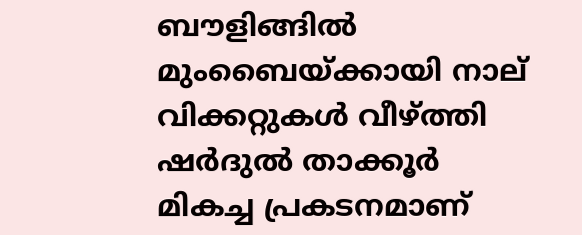ബൗളിങ്ങില്‍ മുംബൈയ്ക്കായി നാല് വിക്കറ്റുകള്‍ വീഴ്ത്തി ഷര്‍ദുല്‍ താക്കൂര്‍ മികച്ച പ്രകടനമാണ്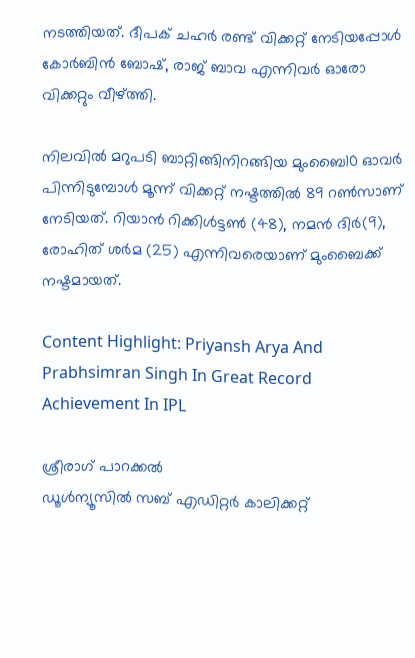നടത്തിയത്. ദീപക് ചഹര്‍ രണ്ട് വിക്കറ്റ് നേടിയപ്പോള്‍ കോര്‍ബിന്‍ ബോഷ്, രാജ് ബാവ എന്നിവര്‍ ഓരോ വിക്കറ്റും വീഴ്ത്തി.

നിലവില്‍ മറുപടി ബാറ്റിങ്ങിനിറങ്ങിയ മുംബൈ10 ഓവര്‍ പിന്നിടുമ്പോള്‍ മൂന്ന് വിക്കറ്റ് നഷ്ടത്തില്‍ 89 റണ്‍സാണ് നേടിയത്. റിയാന്‍ റിക്കിള്‍ട്ടണ്‍ (48), നമന്‍ ദിര്‍(9), രോഹിത് ശര്‍മ (25) എന്നിവരെയാണ് മുംബൈക്ക് നഷ്ടമായത്.

Content Highlight: Priyansh Arya And Prabhsimran Singh In Great Record Achievement In IPL

ശ്രീരാഗ് പാറക്കല്‍
ഡൂള്‍ന്യൂസില്‍ സബ് എഡിറ്റര്‍ കാലിക്കറ്റ്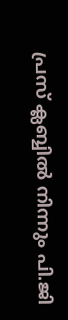പ്രസ് ക്ലബ്ബില്‍ നിന്നും പി.ജി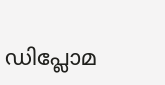ഡിപ്ലോമ